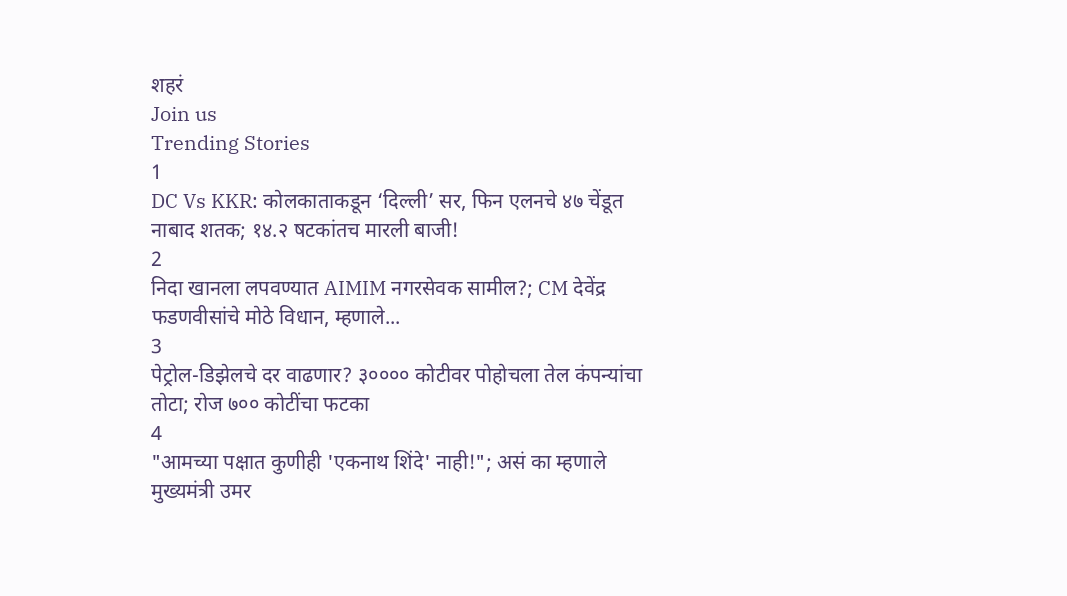शहरं
Join us
Trending Stories
1
DC Vs KKR: कोलकाताकडून ‘दिल्ली’ सर, फिन एलनचे ४७ चेंडूत नाबाद शतक; १४.२ षटकांतच मारली बाजी!
2
निदा खानला लपवण्यात AIMIM नगरसेवक सामील?; CM देवेंद्र फडणवीसांचे मोठे विधान, म्हणाले...
3
पेट्रोल-डिझेलचे दर वाढणार? ३०००० कोटीवर पोहोचला तेल कंपन्यांचा तोटा; रोज ७०० कोटींचा फटका
4
"आमच्या पक्षात कुणीही 'एकनाथ शिंदे' नाही!"; असं का म्हणाले मुख्यमंत्री उमर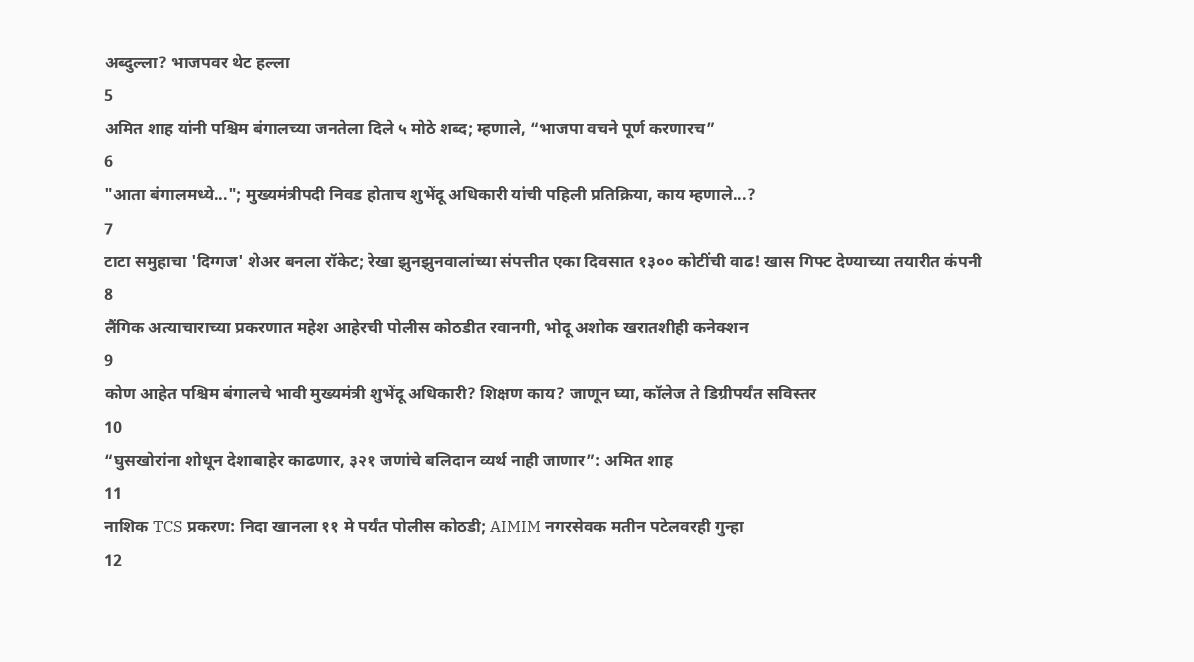अब्दुल्ला? भाजपवर थेट हल्ला
5
अमित शाह यांनी पश्चिम बंगालच्या जनतेला दिले ५ मोठे शब्द; म्हणाले, “भाजपा वचने पूर्ण करणारच”
6
"आता बंगालमध्ये..."; मुख्यमंत्रीपदी निवड होताच शुभेंदू अधिकारी यांची पहिली प्रतिक्रिया, काय म्हणाले...?
7
टाटा समुहाचा 'दिग्गज' शेअर बनला रॉकेट; रेखा झुनझुनवालांच्या संपत्तीत एका दिवसात १३०० कोटींची वाढ! खास गिफ्ट देण्याच्या तयारीत कंपनी
8
लैंगिक अत्याचाराच्या प्रकरणात महेश आहेरची पोलीस कोठडीत रवानगी, भोदू अशोक खरातशीही कनेक्शन
9
कोण आहेत पश्चिम बंगालचे भावी मुख्यमंत्री शुभेंदू अधिकारी? शिक्षण काय? जाणून घ्या, कॉलेज ते डिग्रीपर्यंत सविस्तर
10
“घुसखोरांना शोधून देशाबाहेर काढणार, ३२१ जणांचे बलिदान व्यर्थ नाही जाणार”: अमित शाह
11
नाशिक TCS प्रकरण: निदा खानला ११ मे पर्यंत पोलीस कोठडी; AIMIM नगरसेवक मतीन पटेलवरही गुन्हा
12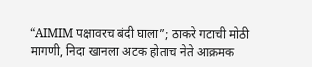“AIMIM पक्षावरच बंदी घाला”; ठाकरे गटाची मोठी मागणी, निदा खानला अटक होताच नेते आक्रमक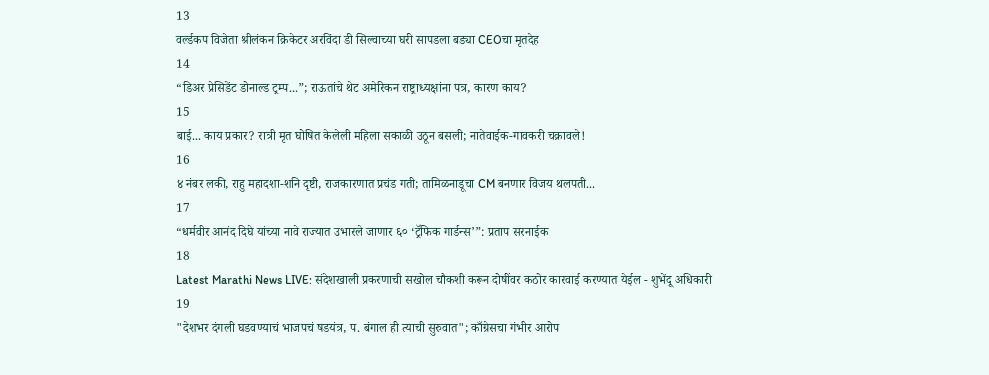13
वर्ल्डकप विजेता श्रीलंकन क्रिकेटर अरविंदा डी सिल्वाच्या घरी सापडला बड्या CEOचा मृतदेह
14
“डिअर प्रेसिडेंट डोनाल्ड ट्रम्प...”; राऊतांचे थेट अमेरिकन राष्ट्राध्यक्षांना पत्र, कारण काय?
15
बाई... काय प्रकार? रात्री मृत घोषित केलेली महिला सकाळी उठून बसली; नातेवाईक-गावकरी चक्रावले!
16
४ नंबर लकी, राहु महादशा-शनि दृष्टी, राजकारणात प्रचंड गती; तामिळनाडूचा CM बनणार विजय थलपती...
17
“धर्मवीर आनंद दिघे यांच्या नावे राज्यात उभारले जाणार ६० ‘ट्रॅफिक गार्डन्स’”: प्रताप सरनाईक
18
Latest Marathi News LIVE: संदेशखाली प्रकरणाची सखोल चौकशी करून दोषींवर कठोर कारवाई करण्यात येईल - शुभेंदू अधिकारी
19
"देशभर दंगली घडवण्याचं भाजपचं षडयंत्र, प. बंगाल ही त्याची सुरुवात"; काँग्रेसचा गंभीर आरोप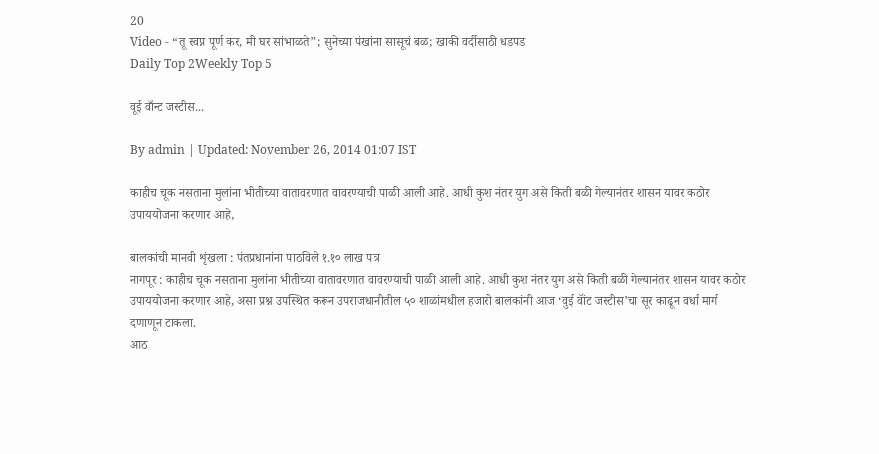20
Video - “तू स्वप्न पूर्ण कर, मी घर सांभाळते”; सुनेच्या पंखांना सासूचं बळ; खाकी वर्दीसाठी धडपड
Daily Top 2Weekly Top 5

वूई वाँन्ट जस्टीस...

By admin | Updated: November 26, 2014 01:07 IST

काहीच चूक नसताना मुलांना भीतीच्या वातावरणात वावरण्याची पाळी आली आहे. आधी कुश नंतर युग असे किती बळी गेल्यानंतर शासन यावर कठोर उपाययोजना करणार आहे,

बालकांची मानवी शृंखला : पंतप्रधानांना पाठविले १.१० लाख पत्र
नागपूर : काहीच चूक नसताना मुलांना भीतीच्या वातावरणात वावरण्याची पाळी आली आहे. आधी कुश नंतर युग असे किती बळी गेल्यानंतर शासन यावर कठोर उपाययोजना करणार आहे, असा प्रश्न उपस्थित करून उपराजधानीतील ५० शाळांमधील हजारो बालकांनी आज ‘वुई वॉंट जस्टीस’चा सूर काढून वर्धा मार्ग दणाणून टाकला.
आठ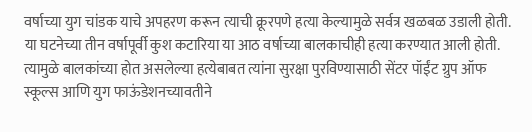वर्षाच्या युग चांडक याचे अपहरण करून त्याची क्रूरपणे हत्या केल्यामुळे सर्वत्र खळबळ उडाली होती. या घटनेच्या तीन वर्षापूर्वी कुश कटारिया या आठ वर्षाच्या बालकाचीही हत्या करण्यात आली होती. त्यामुळे बालकांच्या होत असलेल्या हत्येबाबत त्यांना सुरक्षा पुरविण्यासाठी सेंटर पॉईंट ग्रुप ऑफ स्कूल्स आणि युग फाऊंडेशनच्यावतीने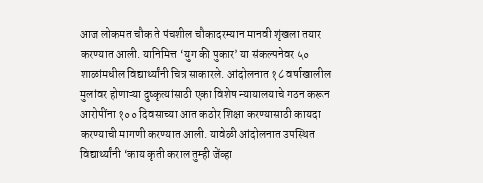आज लोकमत चौक ते पंचशील चौकादरम्यान मानवी शृंखला तयार करण्यात आली. यानिमित्त ‘युग की पुकार’ या संकल्पनेवर ५० शाळांमधील विद्यार्थ्यांनी चित्र साकारले. आंदोलनात १८ वर्षाखालील मुलांवर होणाऱ्या दुष्कृत्यांसाठी एका विशेष न्यायालयाचे गठन करून आरोपींना १०० दिवसाच्या आत कठोर शिक्षा करण्यासाठी कायदा करण्याची मागणी करण्यात आली. यावेळी आंदोलनात उपस्थित विद्यार्थ्यांनी ‘काय कृती कराल तुम्ही जेंव्हा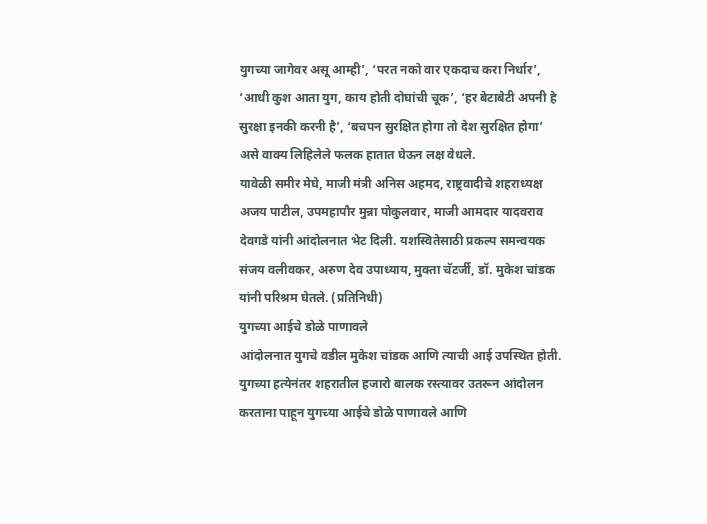युगच्या जागेवर असू आम्ही’, ‘परत नको वार एकदाच करा निर्धार’, ‘आधी कुश आता युग, काय होती दोघांची चूक’, ‘हर बेटाबेटी अपनी हे सुरक्षा इनकी करनी है’, ‘बचपन सुरक्षित होगा तो देश सुरक्षित होगा’ असे वाक्य लिहिलेले फलक हातात घेऊन लक्ष वेधले.
यावेळी समीर मेघे, माजी मंत्री अनिस अहमद, राष्ट्रवादीचे शहराध्यक्ष अजय पाटील, उपमहापौर मुन्ना पोकुलवार, माजी आमदार यादवराव देवगडे यांनी आंदोलनात भेट दिली. यशस्वितेसाठी प्रकल्प समन्वयक संजय वलीवकर, अरुण देव उपाध्याय, मुक्ता चॅटर्जी, डॉ. मुकेश चांडक यांनी परिश्रम घेतले. (प्रतिनिधी)
युगच्या आईचे डोळे पाणावले
आंदोलनात युगचे वडील मुकेश चांडक आणि त्याची आई उपस्थित होती. युगच्या हत्येनंतर शहरातील हजारो बालक रस्त्यावर उतरून आंदोलन करताना पाहून युगच्या आईचे डोळे पाणावले आणि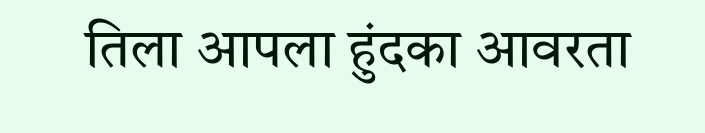तिला आपला हुंदका आवरता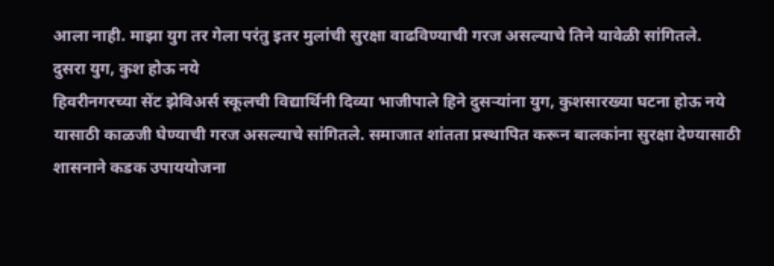आला नाही. माझा युग तर गेला परंतु इतर मुलांची सुरक्षा वाढविण्याची गरज असल्याचे तिने यावेळी सांगितले.
दुसरा युग, कुश होऊ नये
हिवरीनगरच्या सेंट झेविअर्स स्कूलची विद्यार्थिनी दिव्या भाजीपाले हिने दुसऱ्यांना युग, कुशसारख्या घटना होऊ नये यासाठी काळजी घेण्याची गरज असल्याचे सांगितले. समाजात शांतता प्रस्थापित करून बालकांना सुरक्षा देण्यासाठी शासनाने कडक उपाययोजना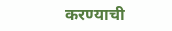करण्याची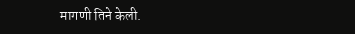मागणी तिने केली.